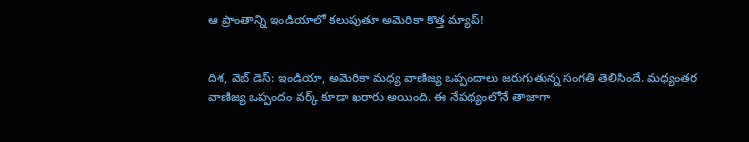ఆ ప్రాంతాన్ని ఇండియాలో కలుపుతూ అమెరికా కొత్త మ్యాప్!


దిశ, వెబ్ డెస్: ఇండియా, అమెరికా మధ్య వాణిజ్య ఒప్పందాలు జరుగుతున్న సంగతి తెలిసిందే. మధ్యంతర వాణిజ్య ఒప్పందం వర్క్ కూడా ఖరారు అయింది. ఈ నేపథ్యంలోనే తాజాగా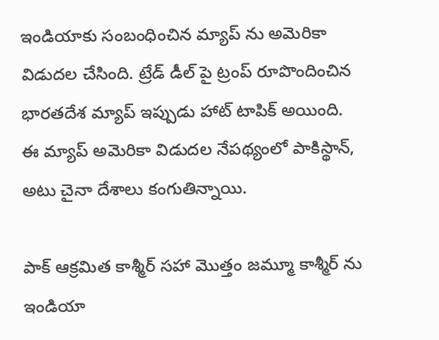ఇండియాకు సంబంధించిన మ్యాప్ ను అమెరికా విడుదల చేసింది. ట్రేడ్ డీల్ పై ట్రంప్ రూపొందించిన భారతదేశ మ్యాప్ ఇప్పుడు హాట్ టాపిక్ అయింది. ఈ మ్యాప్ అమెరికా విడుదల నేపథ్యంలో పాకిస్థాన్, అటు చైనా దేశాలు కంగుతిన్నాయి.

పాక్ ఆక్రమిత కాశ్మీర్ సహా మొత్తం జమ్మూ కాశ్మీర్ ను ఇండియా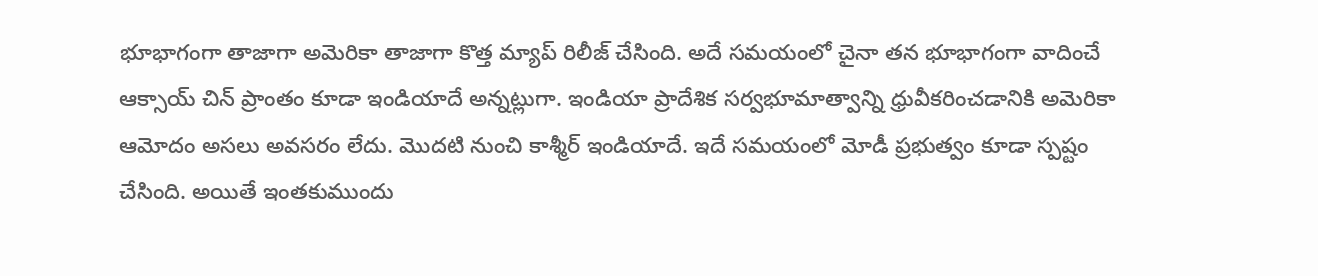భూభాగంగా తాజాగా అమెరికా తాజాగా కొత్త మ్యాప్ రిలీజ్ చేసింది. అదే సమయంలో చైనా తన భూభాగంగా వాదించే ఆక్సాయ్‌ చిన్ ప్రాంతం కూడా ఇండియాదే అన్నట్లుగా. ఇండియా ప్రాదేశిక సర్వభూమాత్వాన్ని ధ్రువీకరించడానికి అమెరికా ఆమోదం అసలు అవసరం లేదు. మొదటి నుంచి కాశ్మీర్ ఇండియాదే. ఇదే సమయంలో మోడీ ప్రభుత్వం కూడా స్పష్టం చేసింది. అయితే ఇంతకుముందు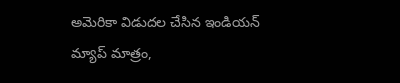అమెరికా విడుదల చేసిన ఇండియన్ మ్యాప్ మాత్రం,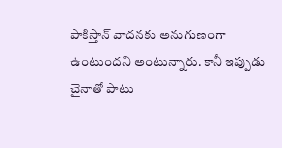పాకిస్తాన్ వాదనకు అనుగుణంగా ఉంటుందని అంటున్నారు. కానీ ఇప్పుడు చైనాతో పాటు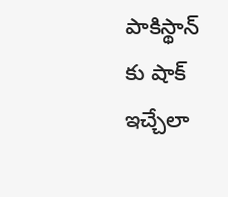పాకిస్థాన్ కు షాక్ ఇచ్చేలా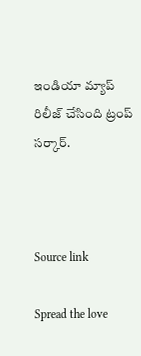ఇండియా మ్యాప్ రిలీజ్ చేసింది ట్రంప్ సర్కార్.



Source link

Spread the love